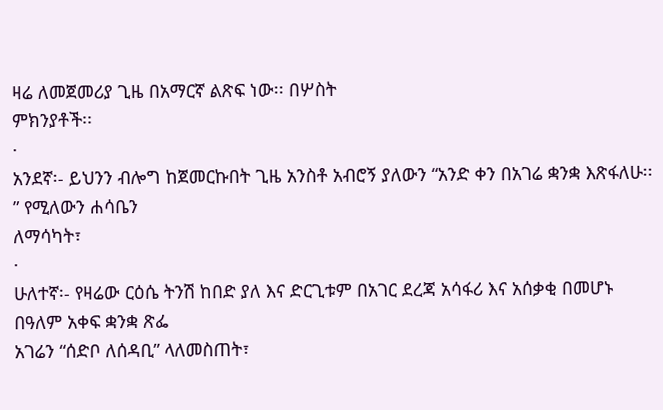ዛሬ ለመጀመሪያ ጊዜ በአማርኛ ልጽፍ ነው፡፡ በሦስት
ምክንያቶች፡፡
·
አንደኛ፡- ይህንን ብሎግ ከጀመርኩበት ጊዜ አንስቶ አብሮኝ ያለውን “አንድ ቀን በአገሬ ቋንቋ እጽፋለሁ፡፡” የሚለውን ሐሳቤን
ለማሳካት፣
·
ሁለተኛ፡- የዛሬው ርዕሴ ትንሽ ከበድ ያለ እና ድርጊቱም በአገር ደረጃ አሳፋሪ እና አሰቃቂ በመሆኑ በዓለም አቀፍ ቋንቋ ጽፌ
አገሬን “ሰድቦ ለሰዳቢ” ላለመስጠት፣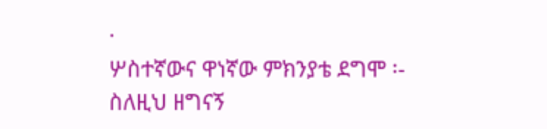·
ሦስተኛውና ዋነኛው ምክንያቴ ደግሞ ፡- ስለዚህ ዘግናኝ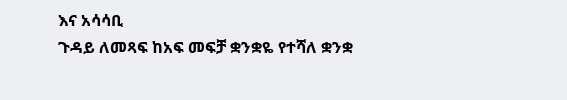እና አሳሳቢ
ጉዳይ ለመጻፍ ከአፍ መፍቻ ቋንቋዬ የተሻለ ቋንቋ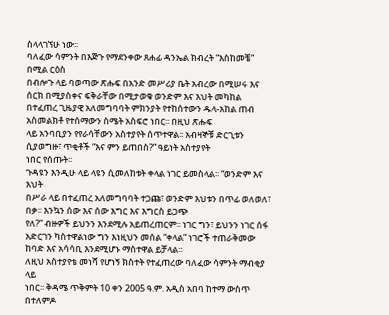ስላላገኘሁ ነው፡፡
ባለፈው ሳምንት በእጅጉ የማደንቀው ጸሐፊ ዳንኤል ክብረት “እስከመቼ” በሚል ርዕስ
በብሎጉ ላይ ባወጣው ጽሑፍ በአንድ መሥሪያ ቤት አብረው በሚሠሩ እና ሰርክ በሚያስቀና ፍቅራቸው በሚታወቁ ወንድም እና እህት መካከል
በተፈጠረ ጊዜያዊ አለመግባባት ምክንያት የተከሰተውን ዱላ-አከል ጠብ አስመልክቶ የተሰማውን ስሜት አስፍሮ ነበር፡፡ በዚህ ጽሑፍ
ላይ አንባቢያን የየራሳቸውን አስተያየት ሰጥተዋል፡፡ አብዛኞቹ ድርጊቱን ሲያወግዙ፣ ጥቂቶች “እና ምን ይጠበስ?” ዓይነት አስተያየት
ነበር የሰጡት፡፡
ጉዳዩን እንዲሁ ላይ ላዩን ሲመለከቱት ቀላል ነገር ይመስላል፡፡ “ወንድም እና እህት
በሥራ ላይ በተፈጠረ አለመግባባት ተጋጩ፣ ወንድም እህቱን በጥፊ ወለወለ፣ በቃ፡፡ እንኳን ሰው እና ሰው እግር እና እግርስ ይጋጭ
የለ?” ብዙዎች ይህንን እንደሚሉ አይጠረጠርም፡፡ ነገር ግን፣ ይህንን ነገር ሰፋ አድርገን ካስተዋልነው ግን እነዚህን መሰል “ቀላል” ነገሮች ተጠራቅመው
ከባድ እና አሳሳቢ እንደሚሆኑ ማስተዋል ይቻላል፡፡
ለዚህ አስተያየቴ መነሻ የሆነኝ ክስተት የተፈጠረው ባለፈው ሳምንት ማብቂያ ላይ
ነበር፡፡ ቅዳሜ ጥቅምት 10 ቀን 2005 ዓ.ም. አዲስ አበባ ከተማ ውስጥ በተለምዶ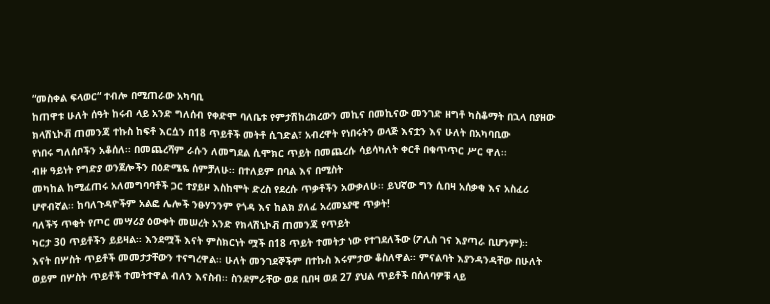“መስቀል ፍላወር“ ተብሎ በሚጠራው አካባቢ
ከጠዋቱ ሁለት ሰዓት ከሩብ ላይ አንድ ግለሰብ የቀድሞ ባለቤቱ የምታሽከረክረውን መኪና በመኪናው መንገድ ዘግቶ ካስቆማት በኋላ በያዘው
ክላሽኒኮቭ ጠመንጃ ተኩስ ከፍቶ እርሷን በ18 ጥይቶች መትቶ ሲገድል፣ አብረዋት የነበሩትን ወላጅ እናቷን እና ሁለት በአካባቢው
የነበሩ ግለሰቦችን አቆሰለ፡፡ በመጨረሻም ራሱን ለመግደል ሲሞክር ጥይት በመጨረሱ ሳይሳካለት ቀርቶ በቁጥጥር ሥር ዋለ፡፡
ብዙ ዓይነት የግድያ ወንጀሎችን በዕድሜዬ ሰምቻለሁ፡፡ በተለይም በባል እና በሚስት
መካከል ከሚፈጠሩ አለመግባባቶች ጋር ተያይዞ እስከሞት ድረስ የደረሱ ጥቃቶችን አውቃለሁ፡፡ ይህኛው ግን ሲበዛ አሰቃቂ እና አስፈሪ
ሆኖብኛል፡፡ ከባለጉዳዮችም አልፎ ሌሎች ንፁሃንንም የጎዳ እና ከልክ ያለፈ አረመኔያዊ ጥቃት!
ባለችኝ ጥቂት የጦር መሣሪያ ዕውቀት መሠረት አንድ የክላሽኒኮቭ ጠመንጃ የጥይት
ካርታ 30 ጥይቶችን ይይዛል፡፡ እንደሟች እናት ምስክርነት ሟች በ18 ጥይት ተመትታ ነው የተገደለችው (ፖሊስ ገና እያጣራ ቢሆንም)፡፡
እናት በሦስት ጥይቶች መመታታቸውን ተናግረዋል፡፡ ሁለት መንገደኞችም በተኩስ እሩምታው ቆስለዋል፡፡ ምናልባት እያንዳንዳቸው በሁለት
ወይም በሦስት ጥይቶች ተመትተዋል ብለን እናስብ፡፡ ስንደምራቸው ወደ ቢበዛ ወደ 27 ያህል ጥይቶች በሰለባዎቹ ላይ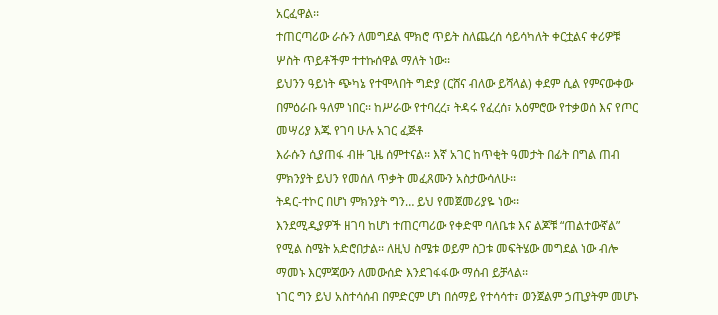አርፈዋል፡፡
ተጠርጣሪው ራሱን ለመግደል ሞክሮ ጥይት ስለጨረሰ ሳይሳካለት ቀርቷልና ቀሪዎቹ ሦስት ጥይቶችም ተተኩሰዋል ማለት ነው፡፡
ይህንን ዓይነት ጭካኔ የተሞላበት ግድያ (ርሸና ብለው ይሻላል) ቀደም ሲል የምናውቀው
በምዕራቡ ዓለም ነበር፡፡ ከሥራው የተባረረ፣ ትዳሩ የፈረሰ፣ አዕምሮው የተቃወሰ እና የጦር መሣሪያ እጁ የገባ ሁሉ አገር ፈጅቶ
እራሱን ሲያጠፋ ብዙ ጊዜ ሰምተናል፡፡ እኛ አገር ከጥቂት ዓመታት በፊት በግል ጠብ ምክንያት ይህን የመሰለ ጥቃት መፈጸሙን አስታውሳለሁ፡፡
ትዳር-ተኮር በሆነ ምክንያት ግን… ይህ የመጀመሪያዬ ነው፡፡
እንደሚዲያዎች ዘገባ ከሆነ ተጠርጣሪው የቀድሞ ባለቤቱ እና ልጆቹ “ጠልተውኛል”
የሚል ስሜት አድሮበታል፡፡ ለዚህ ስሜቱ ወይም ስጋቱ መፍትሄው መግደል ነው ብሎ ማመኑ እርምጃውን ለመውሰድ እንደገፋፋው ማሰብ ይቻላል፡፡
ነገር ግን ይህ አስተሳሰብ በምድርም ሆነ በሰማይ የተሳሳተ፣ ወንጀልም ኃጢያትም መሆኑ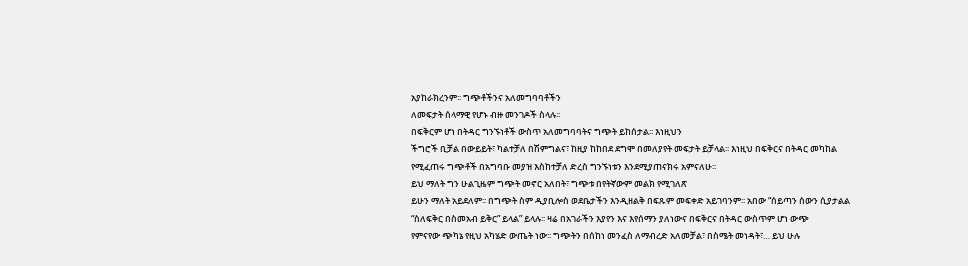አያከራክረንም፡፡ ግጭቶችንና አለመግባባቶችን
ለመፍታት ሰላማዊ የሆኑ ብዙ መንገዶች ስላሉ፡፡
በፍቅርም ሆነ በትዳር ግንኙነቶች ውስጥ አለመግባባትና ግጭት ይከሰታል፡፡ እነዚህን
ችግሮች ቢቻል በውይይት፣ ካልተቻለ በሽምግልና፣ ከዚያ ከከበደ ደግሞ በመለያየት መፍታት ይቻላል፡፡ እነዚህ በፍቅርና በትዳር መካከል
የሚፈጠሩ ግጭቶች በአግባቡ መያዝ እስከተቻለ ድረስ ግንኙነቱን እንደሚያጠናክሩ አምናለሁ፡፡
ይህ ማለት ግን ሁልጊዜም ግጭት መኖር አለበት፣ ግጭቱ በየትኛውም መልክ የሚገለጽ
ይሁን ማለት አይደለም፡፡ በግጭት ስም ዲያቢሎስ ወደቤታችን እንዲዘልቅ በፍጹም መፍቀድ አይገባንም፡፡ አበው “ሰይጣን ሰውን ሲያታልል
“ስለፍቅር በስመአብ ይቅር” ይላል” ይላሉ፡፡ ዛሬ በአገራችን እያየን እና እየሰማን ያለነውና በፍቅርና በትዳር ውስጥም ሆነ ውጭ
የምናየው ጭካኔ የዚህ አካሄድ ውጤት ነው፡፡ ግጭትን በሰከነ መንፈስ ለማብረድ አለመቻል፣ በስሜት መነዳት፣… ይህ ሁሉ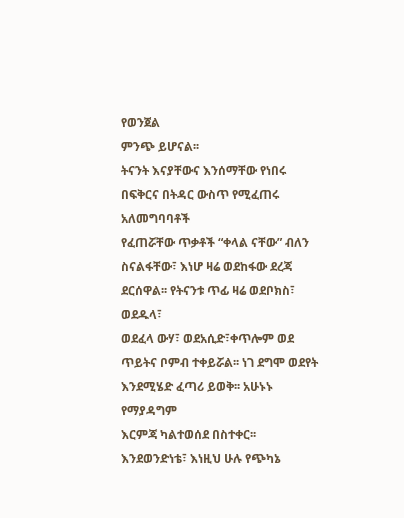የወንጀል
ምንጭ ይሆናል፡፡
ትናንት እናያቸውና እንሰማቸው የነበሩ በፍቅርና በትዳር ውስጥ የሚፈጠሩ አለመግባባቶች
የፈጠሯቸው ጥቃቶች “ቀላል ናቸው” ብለን ስናልፋቸው፣ እነሆ ዛሬ ወደከፋው ደረጃ ደርሰዋል፡፡ የትናንቱ ጥፊ ዛሬ ወደቦክስ፣ ወደዱላ፣
ወደፈላ ውሃ፣ ወደአሲድ፣ቀጥሎም ወደ ጥይትና ቦምብ ተቀይሯል፡፡ ነገ ደግሞ ወደየት እንደሚሄድ ፈጣሪ ይወቅ፡፡ አሁኑኑ የማያዳግም
እርምጃ ካልተወሰደ በስተቀር፡፡
እንደወንድነቴ፣ እነዚህ ሁሉ የጭካኔ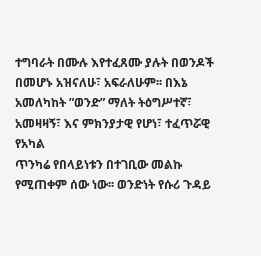ተግባራት በሙሉ እየተፈጸሙ ያሉት በወንዶች
በመሆኑ አዝናለሁ፣ አፍራለሁም፡፡ በእኔ አመለካከት ”ወንድ” ማለት ትዕግሥተኛ፣ አመዛዛኝ፣ እና ምክንያታዊ የሆነ፣ ተፈጥሯዊ የአካል
ጥንካሬ የበላይነቱን በተገቢው መልኩ የሚጠቀም ሰው ነው፡፡ ወንድነት የሱሪ ጉዳይ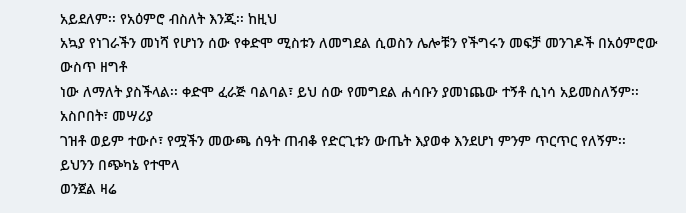አይደለም፡፡ የአዕምሮ ብስለት እንጂ፡፡ ከዚህ
አኳያ የነገራችን መነሻ የሆነን ሰው የቀድሞ ሚስቱን ለመግደል ሲወስን ሌሎቹን የችግሩን መፍቻ መንገዶች በአዕምሮው ውስጥ ዘግቶ
ነው ለማለት ያስችላል፡፡ ቀድሞ ፈራጅ ባልባል፣ ይህ ሰው የመግደል ሐሳቡን ያመነጨው ተኝቶ ሲነሳ አይመስለኝም፡፡ አስቦበት፣ መሣሪያ
ገዝቶ ወይም ተውሶ፣ የሟችን መውጫ ሰዓት ጠብቆ የድርጊቱን ውጤት እያወቀ እንደሆነ ምንም ጥርጥር የለኝም፡፡ ይህንን በጭካኔ የተሞላ
ወንጀል ዛሬ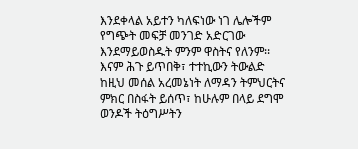እንደቀላል አይተን ካለፍነው ነገ ሌሎችም የግጭት መፍቻ መንገድ አድርገው እንደማይወስዱት ምንም ዋስትና የለንም፡፡
እናም ሕጉ ይጥበቅ፣ ተተኪውን ትውልድ ከዚህ መሰል አረመኔነት ለማዳን ትምህርትና
ምክር በስፋት ይሰጥ፣ ከሁሉም በላይ ደግሞ ወንዶች ትዕግሥትን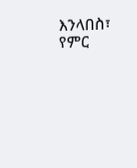እንላበስ፣ የምር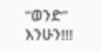“ወንድ” እንሁን!!!